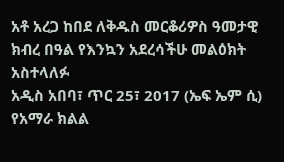አቶ አረጋ ከበደ ለቅዱስ መርቆሪዎስ ዓመታዊ ክብረ በዓል የእንኳን አደረሳችሁ መልዕክት አስተላለፉ
አዲስ አበባ፣ ጥር 25፣ 2017 (ኤፍ ኤም ሲ) የአማራ ክልል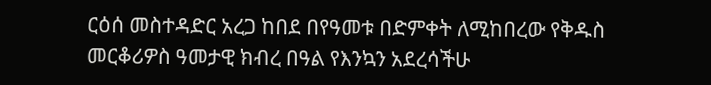ርዕሰ መስተዳድር አረጋ ከበደ በየዓመቱ በድምቀት ለሚከበረው የቅዱስ መርቆሪዎስ ዓመታዊ ክብረ በዓል የእንኳን አደረሳችሁ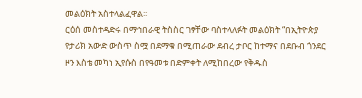መልዕክት አስተላልፈዋል፡፡
ርዕሰ መስተዳድሩ በማኅበራዊ ትስስር ገፃቸው ባስተላለፉት መልዕክት “በኢትዮጵያ የታሪክ አውድ ውስጥ ስሟ በደማቁ በሚጠራው ደብረ ታቦር ከተማና በደቡብ ጎንደር ዞን እስቴ መካነ ኢየሱስ በየዓመቱ በድምቀት ለሚከበረው የቅዱስ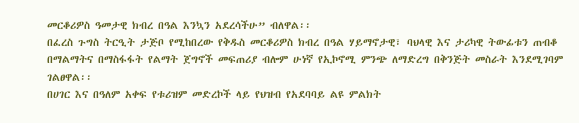መርቆሪዎስ ዓመታዊ ክብረ በዓል እንኳን አደረሳችሁ” ብለዋል፡፡
በፈረስ ጉግስ ትርዒት ታጅቦ የሚከበረው የቅዱስ መርቆሪዎስ ክብረ በዓል ሃይማኖታዊ፣ ባህላዊ እና ታሪካዊ ትውፊቱን ጠብቆ በማልማትና በማስፋፋት የልማት ጀግኖች መፍጠሪያ ብሎም ሁነኛ የኢኮኖሚ ምንጭ ለማድረግ በቅንጅት መስራት እንደሚገባም ገልፀዋል፡፡
በሀገር እና በዓለም አቀፍ የቱሪዝም መድረኮች ላይ የህዝብ የአደባባይ ልዩ ምልክት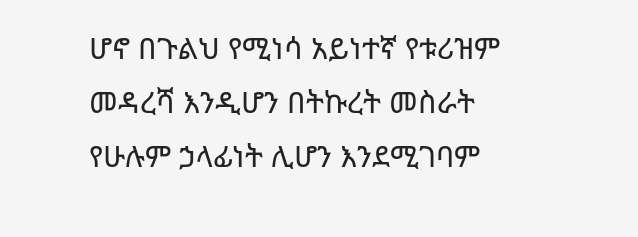ሆኖ በጉልህ የሚነሳ አይነተኛ የቱሪዝም መዳረሻ እንዲሆን በትኩረት መስራት የሁሉም ኃላፊነት ሊሆን እንደሚገባም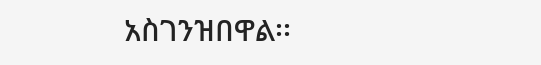አስገንዝበዋል፡፡